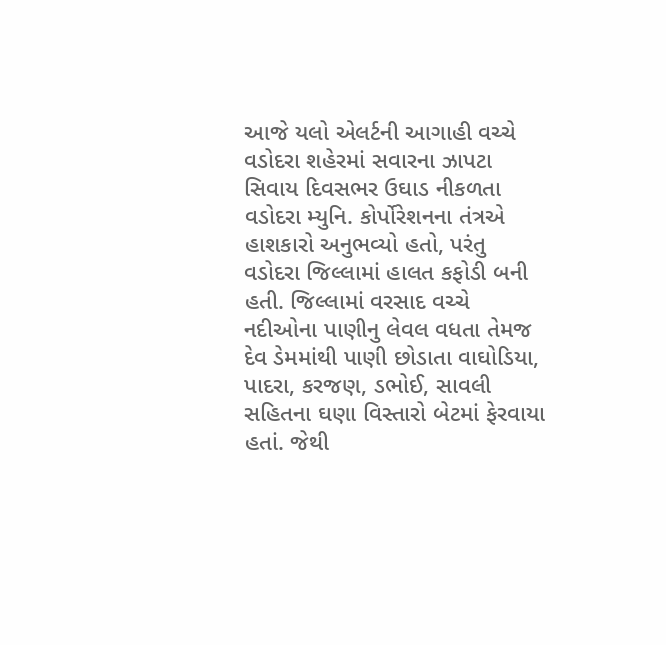આજે યલો એલર્ટની આગાહી વચ્ચે વડોદરા શહેરમાં સવારના ઝાપટા સિવાય દિવસભર ઉઘાડ નીકળતા વડોદરા મ્યુનિ. કોર્પોરેશનના તંત્રએ હાશકારો અનુભવ્યો હતો, પરંતુ વડોદરા જિલ્લામાં હાલત કફોડી બની હતી. જિલ્લામાં વરસાદ વચ્ચે નદીઓના પાણીનુ લેવલ વધતા તેમજ દેવ ડેમમાંથી પાણી છોડાતા વાઘોડિયા, પાદરા, કરજણ, ડભોઈ, સાવલી સહિતના ઘણા વિસ્તારો બેટમાં ફેરવાયા હતાં. જેથી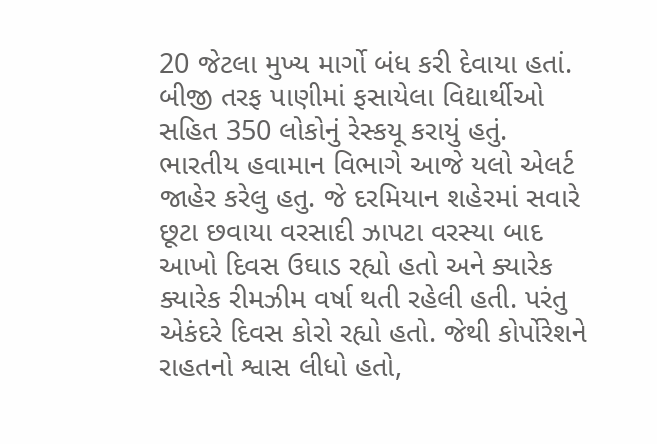20 જેટલા મુખ્ય માર્ગો બંધ કરી દેવાયા હતાં. બીજી તરફ પાણીમાં ફસાયેલા વિદ્યાર્થીઓ સહિત 350 લોકોનું રેસ્કયૂ કરાયું હતું.
ભારતીય હવામાન વિભાગે આજે યલો એલર્ટ જાહેર કરેલુ હતુ. જે દરમિયાન શહેરમાં સવારે છૂટા છવાયા વરસાદી ઝાપટા વરસ્યા બાદ આખો દિવસ ઉઘાડ રહ્યો હતો અને ક્યારેક ક્યારેક રીમઝીમ વર્ષા થતી રહેલી હતી. પરંતુ એકંદરે દિવસ કોરો રહ્યો હતો. જેથી કોર્પોરેશને રાહતનો શ્વાસ લીધો હતો,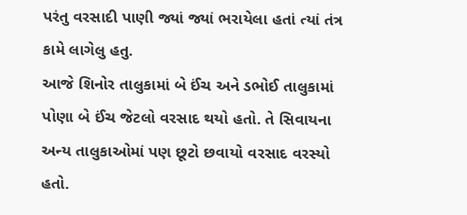પરંતુ વરસાદી પાણી જ્યાં જ્યાં ભરાયેલા હતાં ત્યાં તંત્ર કામે લાગેલુ હતુ.
આજે શિનોર તાલુકામાં બે ઈંચ અને ડભોઈ તાલુકામાં પોણા બે ઈંચ જેટલો વરસાદ થયો હતો. તે સિવાયના અન્ય તાલુકાઓમાં પણ છૂટો છવાયો વરસાદ વરસ્યો હતો.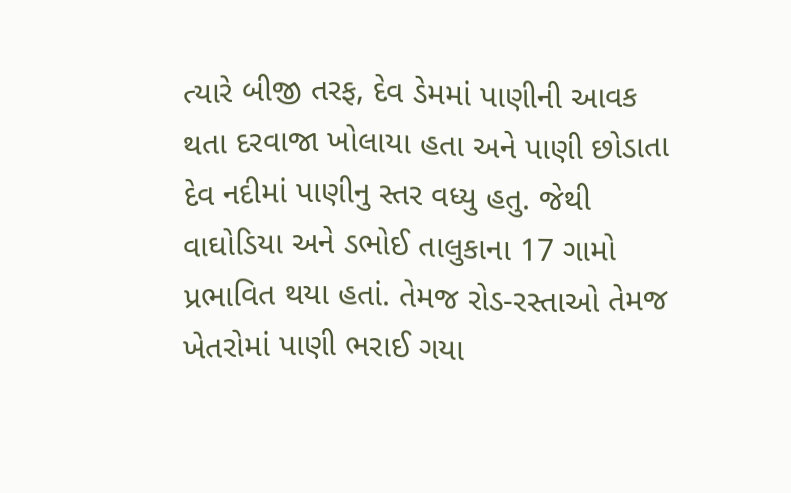ત્યારે બીજી તરફ, દેવ ડેમમાં પાણીની આવક થતા દરવાજા ખોલાયા હતા અને પાણી છોડાતા દેવ નદીમાં પાણીનુ સ્તર વધ્યુ હતુ. જેથી વાઘોડિયા અને ડભોઈ તાલુકાના 17 ગામો પ્રભાવિત થયા હતાં. તેમજ રોડ-રસ્તાઓ તેમજ ખેતરોમાં પાણી ભરાઈ ગયા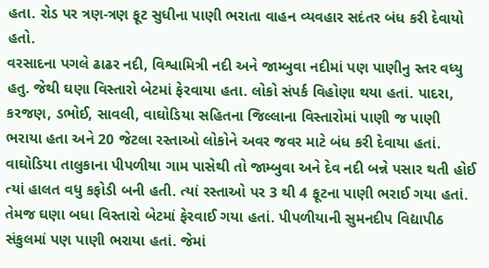હતા. રોડ પર ત્રણ-ત્રણ ફૂટ સુધીના પાણી ભરાતા વાહન વ્યવહાર સદંતર બંધ કરી દેવાયો હતો.
વરસાદના પગલે ઢાઢર નદી, વિશ્વામિત્રી નદી અને જામ્બુવા નદીમાં પણ પાણીનુ સ્તર વધ્યુ હતુ. જેથી ઘણા વિસ્તારો બેટમાં ફેરવાયા હતા. લોકો સંપર્ક વિહોણા થયા હતાં. પાદરા, કરજણ, ડભોઈ, સાવલી, વાઘોડિયા સહિતના જિલ્લાના વિસ્તારોમાં પાણી જ પાણી ભરાયા હતા અને 20 જેટલા રસ્તાઓ લોકોને અવર જવર માટે બંધ કરી દેવાયા હતાં. વાઘોડિયા તાલુકાના પીપળીયા ગામ પાસેથી તો જામ્બુવા અને દેવ નદી બન્ને પસાર થતી હોઈ ત્યાં હાલત વધુ કફોડી બની હતી. ત્યાં રસ્તાઓ પર 3 થી 4 ફૂટના પાણી ભરાઈ ગયા હતાં. તેમજ ઘણા બધા વિસ્તારો બેટમાં ફેરવાઈ ગયા હતાં. પીપળીયાની સુમનદીપ વિદ્યાપીઠ સંકુલમાં પણ પાણી ભરાયા હતાં. જેમાં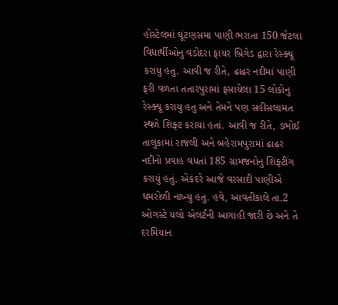હોસ્ટેલમાં ઘૂંટણસમા પાણી ભરાતા 150 જેટલા વિદ્યાર્થીઓનુ વડોદરા ફાયર બ્રિગેડ દ્વારા રેસ્ક્યૂ કરાયુ હતુ. આવી જ રીતે, ઢાઢર નદીમાં પાણી ફરી વળતા તતારપુરામાં ફસાયેલા 15 લોકોનુ રેસ્ક્યૂ કરાયુ હતુ અને તેમને પણ સહીસલામત સ્થળે શિફ્ટ કરાયા હતાં. આવી જ રીતે, ડભોઈ તાલુકામાં રાજલી અને બહેરામપુરામાં ઢાઢર નદીનો પ્રવાહ વધતાં 185 ગ્રામજનોનુ શિફ્ટીંગ કરાયું હતું. એકંદરે આજે વરસાદી પાણીએ ધમરોળી નાખ્યુ હતુ. હવે, આવતીકાલે તા.2 ઓગસ્ટે યલો એલર્ટની આગાહી જારી છે અને તે દરમિયાન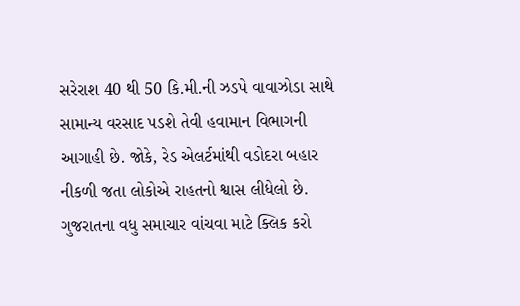સરેરાશ 40 થી 50 કિ.મી.ની ઝડપે વાવાઝોડા સાથે સામાન્ય વરસાદ પડશે તેવી હવામાન વિભાગની આગાહી છે. જોકે, રેડ એલર્ટમાંથી વડોદરા બહાર નીકળી જતા લોકોએ રાહતનો શ્વાસ લીધેલો છે.
ગુજરાતના વધુ સમાચાર વાંચવા માટે ક્લિક કરો